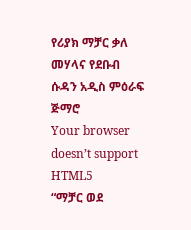የሪያክ ማቻር ቃለ መሃላና የደቡብ ሱዳን አዲስ ምዕራፍ ጅማሮ
Your browser doesn’t support HTML5
“ማቻር ወደ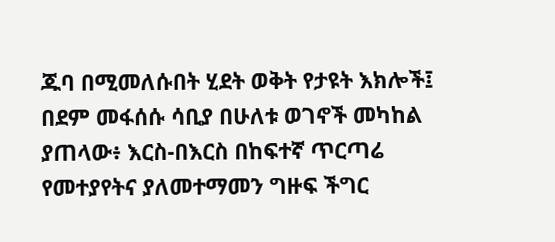ጁባ በሚመለሱበት ሂደት ወቅት የታዩት እክሎች፤ በደም መፋሰሱ ሳቢያ በሁለቱ ወገኖች መካከል ያጠላው፥ እርስ-በእርስ በከፍተኛ ጥርጣሬ የመተያየትና ያለመተማመን ግዙፍ ችግር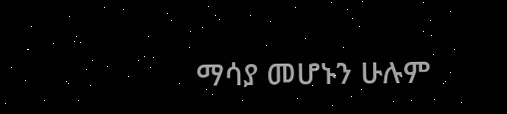ማሳያ መሆኑን ሁሉም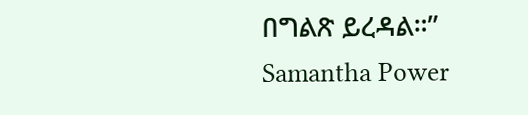በግልጽ ይረዳል።” Samantha Power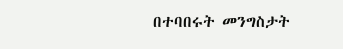በተባበሩት መንግስታት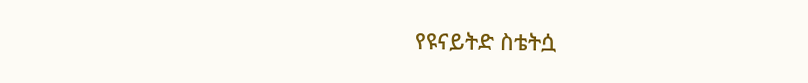የዩናይትድ ስቴትሷ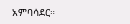አምባሳደር።